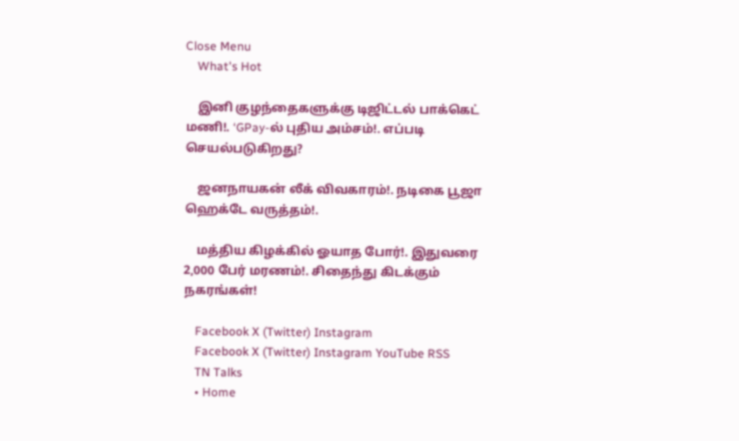Close Menu
    What's Hot

    இனி குழந்தைகளுக்கு டிஜிட்டல் பாக்கெட் மணி!. ‘GPay-ல் புதிய அம்சம்!. எப்படி செயல்படுகிறது?

    ஜனநாயகன் லீக் விவகாரம்!. நடிகை பூஜா ஹெக்டே வருத்தம்!.

    மத்திய கிழக்கில் ஓயாத போர்!. இதுவரை 2,000 பேர் மரணம்!. சிதைந்து கிடக்கும் நகரங்கள்!

    Facebook X (Twitter) Instagram
    Facebook X (Twitter) Instagram YouTube RSS
    TN Talks
    • Home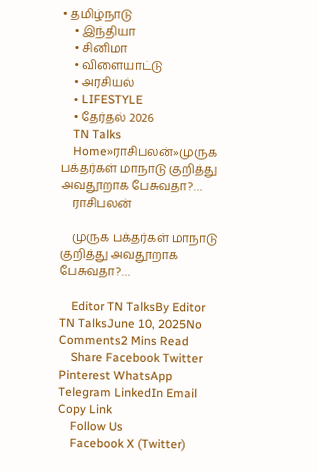• தமிழ்நாடு
    • இந்தியா
    • சினிமா
    • விளையாட்டு
    • அரசியல்
    • LIFESTYLE
    • தேர்தல் 2026
    TN Talks
    Home»ராசிபலன்»முருக பக்தர்கள் மாநாடு குறித்து அவதூறாக பேசுவதா?…
    ராசிபலன்

    முருக பக்தர்கள் மாநாடு குறித்து அவதூறாக பேசுவதா?…

    Editor TN TalksBy Editor TN TalksJune 10, 2025No Comments2 Mins Read
    Share Facebook Twitter Pinterest WhatsApp Telegram LinkedIn Email Copy Link
    Follow Us
    Facebook X (Twitter)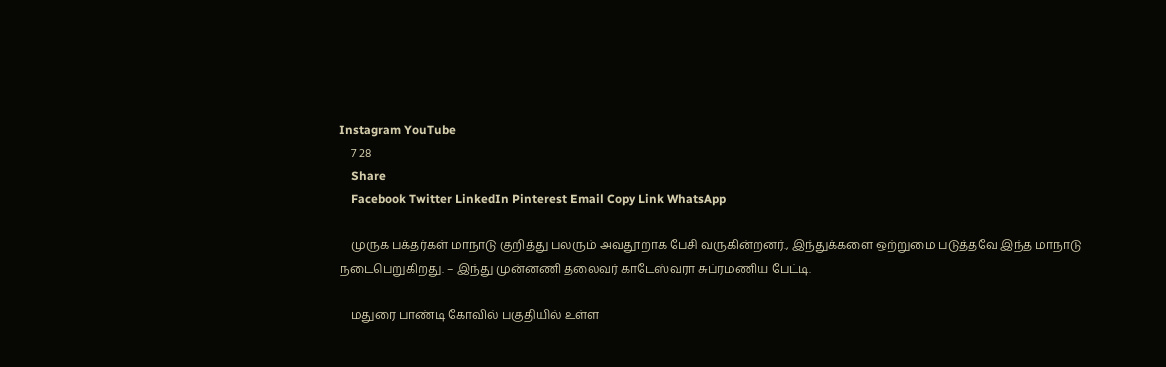Instagram YouTube
    7 28
    Share
    Facebook Twitter LinkedIn Pinterest Email Copy Link WhatsApp

    முருக பக்தர்கள் மாநாடு குறித்து பலரும் அவதூறாக பேசி வருகின்றனர்., இந்துக்களை ஒற்றுமை படுத்தவே இந்த மாநாடு நடைபெறுகிறது. – இந்து முன்னணி தலைவர் காடேஸ்வரா சுப்ரமணிய பேட்டி.

    மதுரை பாண்டி கோவில் பகுதியில் உள்ள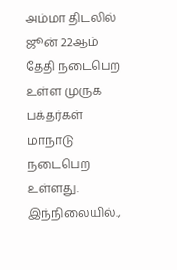அம்மா திடலில் ஜூன் 22ஆம் தேதி நடைபெற உள்ள முருக பக்தர்கள் மாநாடு நடைபெற உள்ளது. இந்நிலையில்.,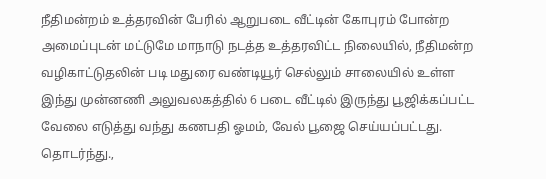நீதிமன்றம் உத்தரவின் பேரில் ஆறுபடை வீட்டின் கோபுரம் போன்ற அமைப்புடன் மட்டுமே மாநாடு நடத்த உத்தரவிட்ட நிலையில், நீதிமன்ற வழிகாட்டுதலின் படி மதுரை வண்டியூர் செல்லும் சாலையில் உள்ள இந்து முன்னணி அலுவலகத்தில் 6 படை வீட்டில் இருந்து பூஜிக்கப்பட்ட வேலை எடுத்து வந்து கணபதி ஓமம், வேல் பூஜை செய்யப்பட்டது. தொடர்ந்து.,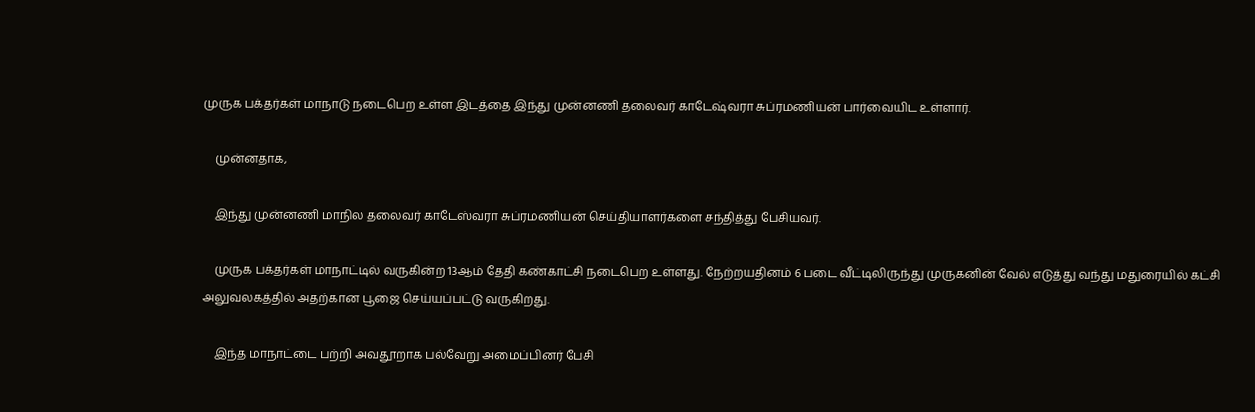முருக பக்தர்கள் மாநாடு நடைபெற உள்ள இடத்தை இந்து முன்னணி தலைவர் காடேஷ்வரா சுப்ரமணியன் பார்வையிட உள்ளார்.

    முன்னதாக,

    இந்து முன்னணி மாநில தலைவர் காடேஸ்வரா சுப்ரமணியன் செய்தியாளர்களை சந்தித்து பேசியவர்.

    முருக பக்தர்கள் மாநாட்டில் வருகின்ற 13ஆம் தேதி கண்காட்சி நடைபெற உள்ளது. நேற்றயதினம் 6 படை வீட்டிலிருந்து முருகனின் வேல் எடுத்து வந்து மதுரையில் கட்சி அலுவலகத்தில் அதற்கான பூஜை செய்யப்பட்டு வருகிறது.

    இந்த மாநாட்டை பற்றி அவதூறாக பல்வேறு அமைப்பினர் பேசி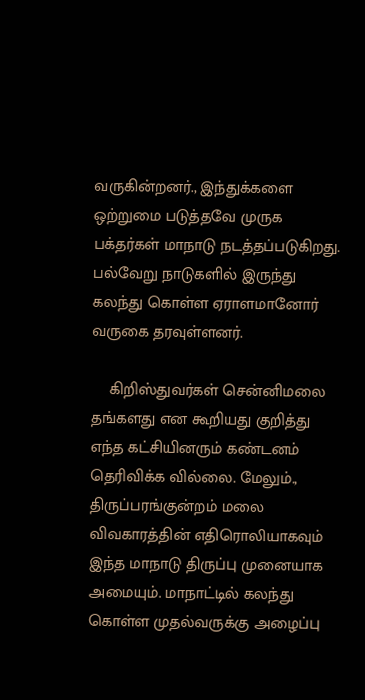வருகின்றனர்., இந்துக்களை ஒற்றுமை படுத்தவே முருக பக்தர்கள் மாநாடு நடத்தப்படுகிறது. பல்வேறு நாடுகளில் இருந்து கலந்து கொள்ள ஏராளமானோர் வருகை தரவுள்ளனர்.

    கிறிஸ்துவர்கள் சென்னிமலை தங்களது என கூறியது குறித்து எந்த கட்சியினரும் கண்டனம் தெரிவிக்க வில்லை. மேலும்., திருப்பரங்குன்றம் மலை விவகாரத்தின் எதிரொலியாகவும் இந்த மாநாடு திருப்பு முனையாக அமையும். மாநாட்டில் கலந்து கொள்ள முதல்வருக்கு அழைப்பு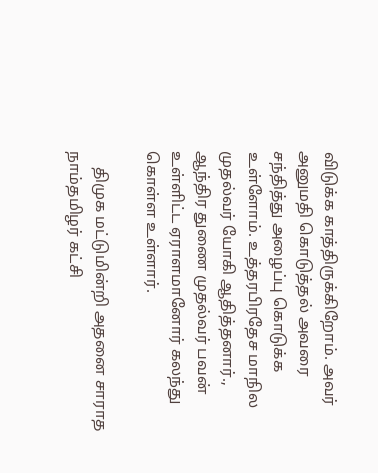விடுக்க காத்திருக்கிறோம். அவர் அனுமதி கொடுத்தல் அவரை சந்தித்து அழைப்பு கொடுக்க உள்ளோம். உத்தரபிரதேச மாநில முதல்வர் யோகி ஆதித்தனார்., ஆந்திர துணை முதல்வர் பவன் உள்ளிட்ட ஏராளமானோர் கலந்து கொள்ள உள்ளார்.

    திமுக மட்டுமின்றி அதனை சாராத நாம்தமிழர் கட்சி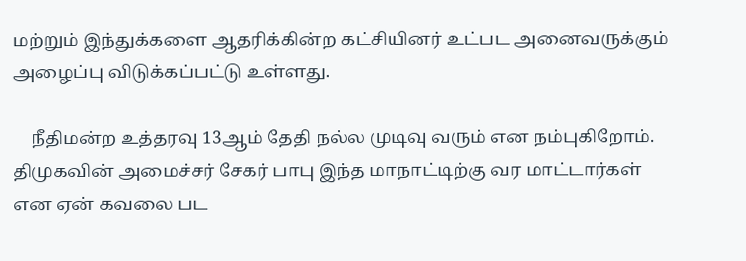மற்றும் இந்துக்களை ஆதரிக்கின்ற கட்சியினர் உட்பட அனைவருக்கும் அழைப்பு விடுக்கப்பட்டு உள்ளது.

    நீதிமன்ற உத்தரவு 13ஆம் தேதி நல்ல முடிவு வரும் என நம்புகிறோம். திமுகவின் அமைச்சர் சேகர் பாபு இந்த மாநாட்டிற்கு வர மாட்டார்கள் என ஏன் கவலை பட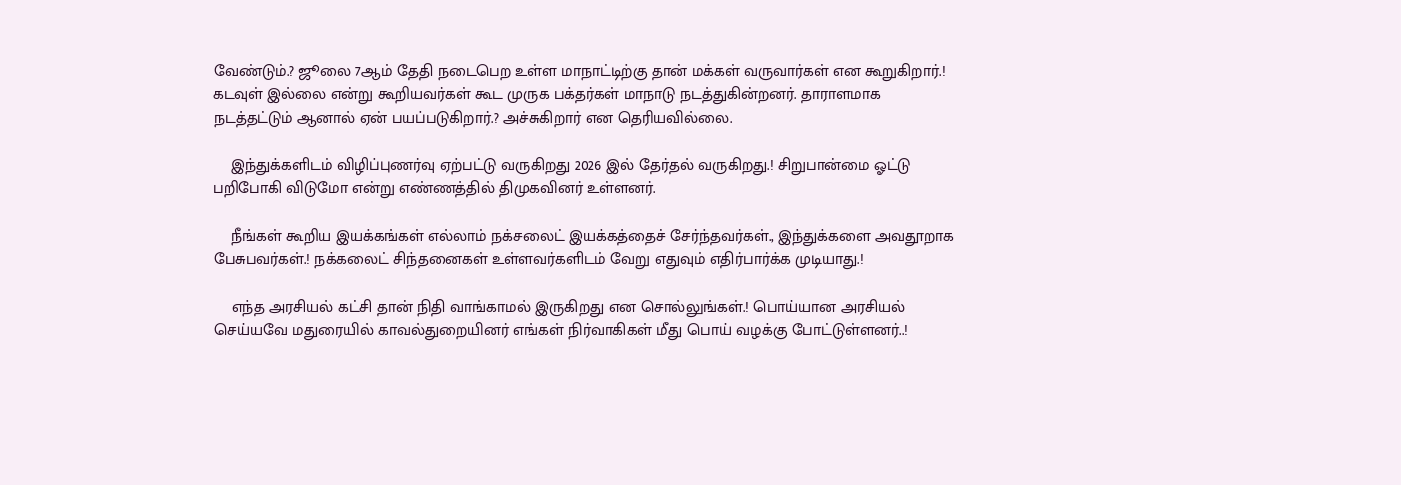வேண்டும்.? ஜூலை 7ஆம் தேதி நடைபெற உள்ள மாநாட்டிற்கு தான் மக்கள் வருவார்கள் என கூறுகிறார்.! கடவுள் இல்லை என்று கூறியவர்கள் கூட முருக பக்தர்கள் மாநாடு நடத்துகின்றனர். தாராளமாக நடத்தட்டும் ஆனால் ஏன் பயப்படுகிறார்.? அச்சுகிறார் என தெரியவில்லை.

    இந்துக்களிடம் விழிப்புணர்வு ஏற்பட்டு வருகிறது 2026 இல் தேர்தல் வருகிறது.! சிறுபான்மை ஓட்டு பறிபோகி விடுமோ என்று எண்ணத்தில் திமுகவினர் உள்ளனர்.

    நீங்கள் கூறிய இயக்கங்கள் எல்லாம் நக்சலைட் இயக்கத்தைச் சேர்ந்தவர்கள்., இந்துக்களை அவதூறாக பேசுபவர்கள்.! நக்கலைட் சிந்தனைகள் உள்ளவர்களிடம் வேறு எதுவும் எதிர்பார்க்க முடியாது.!

    எந்த அரசியல் கட்சி தான் நிதி வாங்காமல் இருகிறது என சொல்லுங்கள்.! பொய்யான அரசியல் செய்யவே மதுரையில் காவல்துறையினர் எங்கள் நிர்வாகிகள் மீது பொய் வழக்கு போட்டுள்ளனர்..!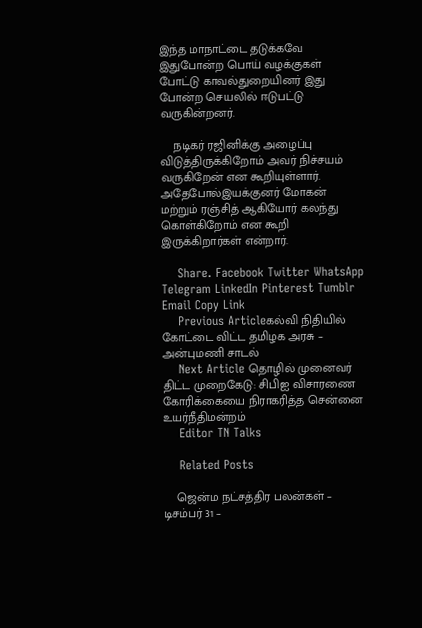இந்த மாநாட்டை தடுக்கவே இதுபோன்ற பொய் வழக்குகள் போட்டு காவல்துறையினர் இது போன்ற செயலில் ஈடுபட்டு வருகின்றனர்.

    நடிகர் ரஜினிக்கு அழைப்பு விடுத்திருக்கிறோம் அவர் நிச்சயம் வருகிறேன் என கூறியுள்ளார். அதேபோல்இயக்குனர் மோகன் மற்றும் ரஞ்சித் ஆகியோர் கலந்து கொள்கிறோம் என கூறி இருக்கிறார்கள் என்றார்.

    Share. Facebook Twitter WhatsApp Telegram LinkedIn Pinterest Tumblr Email Copy Link
    Previous Articleகல்வி நிதியில் கோட்டை விட்ட தமிழக அரசு – அன்புமணி சாடல்
    Next Article தொழில் முனைவர் திட்ட முறைகேடு: சிபிஐ விசாரணை கோரிக்கையை நிராகரித்த சென்னை உயர்நீதிமன்றம்
    Editor TN Talks

    Related Posts

    ஜென்ம நட்சத்திர பலன்கள் – டிசம்பர் 31 –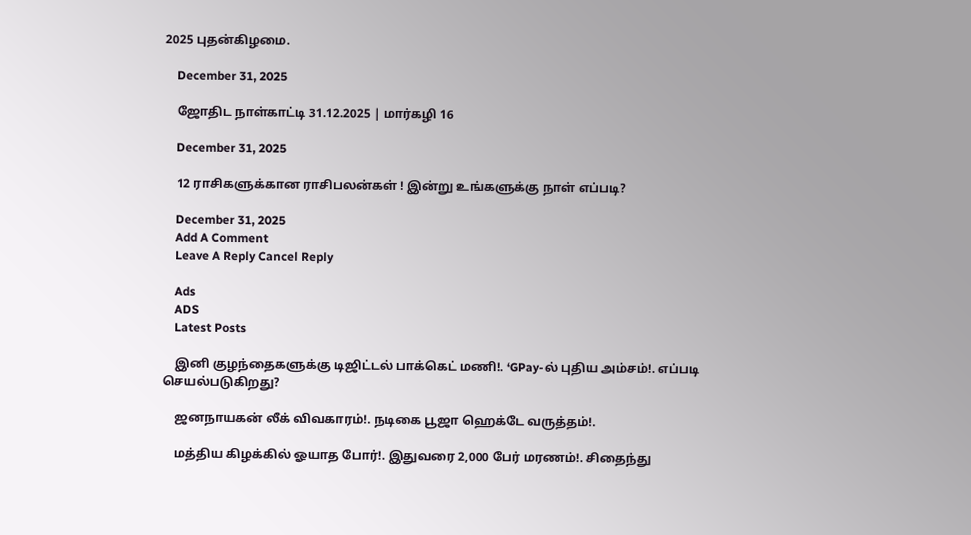2025 புதன்கிழமை.

    December 31, 2025

    ஜோதிட நாள்காட்டி 31.12.2025 | மார்கழி 16

    December 31, 2025

    12 ராசிகளுக்கான ராசிபலன்கள் ! இன்று உங்களுக்கு நாள் எப்படி?

    December 31, 2025
    Add A Comment
    Leave A Reply Cancel Reply

    Ads
    ADS
    Latest Posts

    இனி குழந்தைகளுக்கு டிஜிட்டல் பாக்கெட் மணி!. ‘GPay-ல் புதிய அம்சம்!. எப்படி செயல்படுகிறது?

    ஜனநாயகன் லீக் விவகாரம்!. நடிகை பூஜா ஹெக்டே வருத்தம்!.

    மத்திய கிழக்கில் ஓயாத போர்!. இதுவரை 2,000 பேர் மரணம்!. சிதைந்து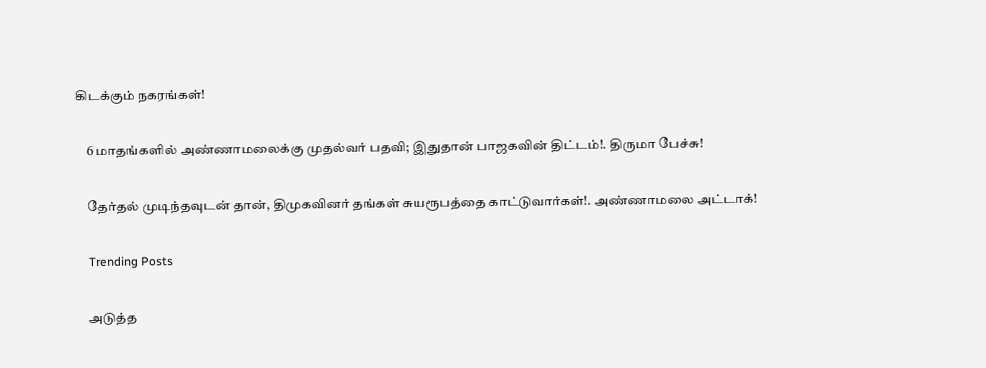கிடக்கும் நகரங்கள்!

    6 மாதங்களில் அண்ணாமலைக்கு முதல்வர் பதவி; இதுதான் பாஜகவின் திட்டம்!. திருமா பேச்சு!

    தேர்தல் முடிந்தவுடன் தான், திமுகவினர் தங்கள் சுயரூபத்தை காட்டுவார்கள்!. அண்ணாமலை அட்டாக்!

    Trending Posts

    அடுத்த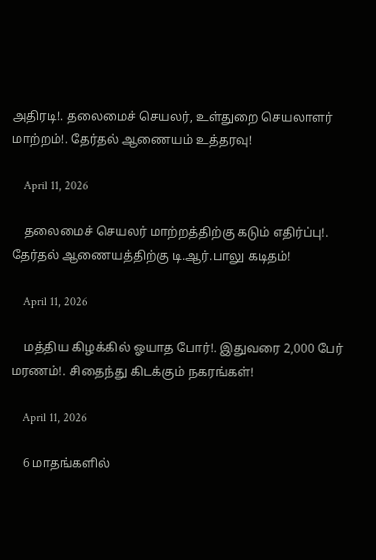அதிரடி!. தலைமைச் செயலர், உள்துறை செயலாளர் மாற்றம்!. தேர்தல் ஆணையம் உத்தரவு!

    April 11, 2026

    தலைமைச் செயலர் மாற்றத்திற்கு கடும் எதிர்ப்பு!. தேர்தல் ஆணையத்திற்கு டி.ஆர்.பாலு கடிதம்!

    April 11, 2026

    மத்திய கிழக்கில் ஓயாத போர்!. இதுவரை 2,000 பேர் மரணம்!. சிதைந்து கிடக்கும் நகரங்கள்!

    April 11, 2026

    6 மாதங்களில்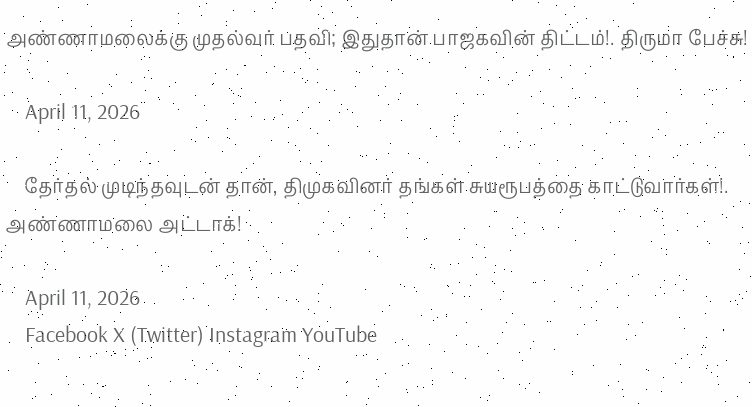அண்ணாமலைக்கு முதல்வர் பதவி; இதுதான் பாஜகவின் திட்டம்!. திருமா பேச்சு!

    April 11, 2026

    தேர்தல் முடிந்தவுடன் தான், திமுகவினர் தங்கள் சுயரூபத்தை காட்டுவார்கள்!. அண்ணாமலை அட்டாக்!

    April 11, 2026
    Facebook X (Twitter) Instagram YouTube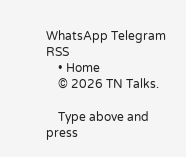WhatsApp Telegram RSS
    • Home
    © 2026 TN Talks.

    Type above and press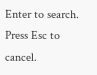Enter to search. Press Esc to cancel.